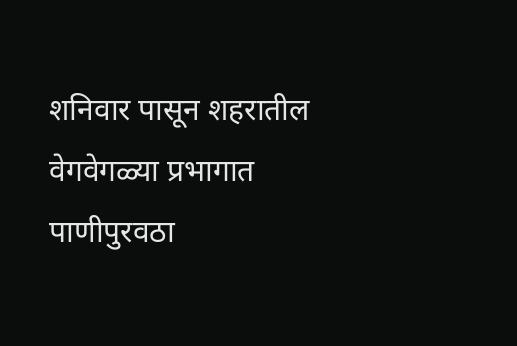शनिवार पासून शहरातील वेगवेगळ्या प्रभागात पाणीपुरवठा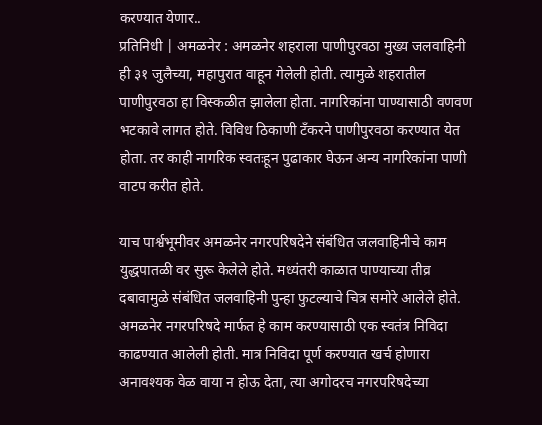करण्यात येणार..
प्रतिनिधी | अमळनेर : अमळनेर शहराला पाणीपुरवठा मुख्य जलवाहिनी ही ३१ जुलैच्या, महापुरात वाहून गेलेली होती. त्यामुळे शहरातील पाणीपुरवठा हा विस्कळीत झालेला होता. नागरिकांना पाण्यासाठी वणवण भटकावे लागत होते. विविध ठिकाणी टँकरने पाणीपुरवठा करण्यात येत होता. तर काही नागरिक स्वतःहून पुढाकार घेऊन अन्य नागरिकांना पाणी वाटप करीत होते.

याच पार्श्वभूमीवर अमळनेर नगरपरिषदेने संबंधित जलवाहिनीचे काम युद्धपातळी वर सुरू केलेले होते. मध्यंतरी काळात पाण्याच्या तीव्र दबावामुळे संबंधित जलवाहिनी पुन्हा फुटल्याचे चित्र समोरे आलेले होते.
अमळनेर नगरपरिषदे मार्फत हे काम करण्यासाठी एक स्वतंत्र निविदा काढण्यात आलेली होती. मात्र निविदा पूर्ण करण्यात खर्च होणारा अनावश्यक वेळ वाया न होऊ देता, त्या अगोदरच नगरपरिषदेच्या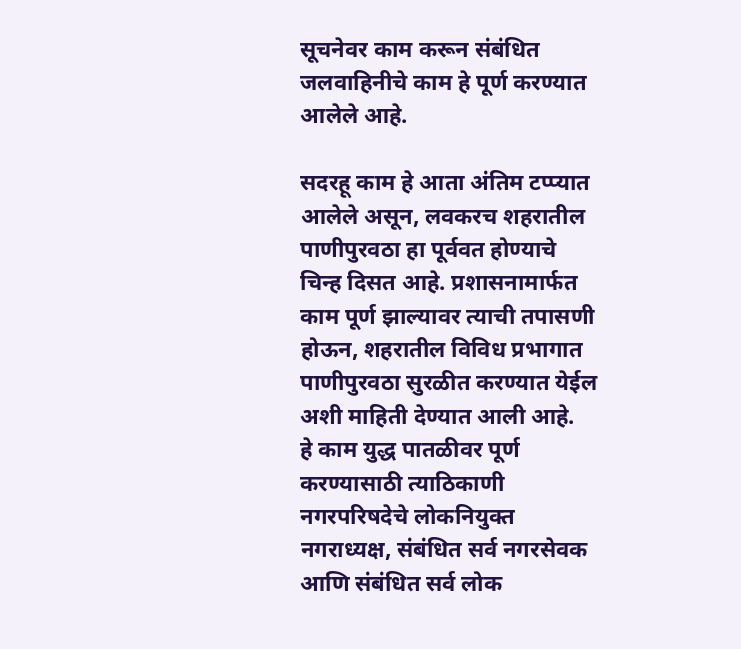सूचनेवर काम करून संबंधित जलवाहिनीचे काम हे पूर्ण करण्यात आलेले आहे.

सदरहू काम हे आता अंतिम टप्प्यात आलेले असून, लवकरच शहरातील पाणीपुरवठा हा पूर्ववत होण्याचे चिन्ह दिसत आहे. प्रशासनामार्फत काम पूर्ण झाल्यावर त्याची तपासणी होऊन, शहरातील विविध प्रभागात पाणीपुरवठा सुरळीत करण्यात येईल अशी माहिती देण्यात आली आहे.
हे काम युद्ध पातळीवर पूर्ण करण्यासाठी त्याठिकाणी नगरपरिषदेचे लोकनियुक्त नगराध्यक्ष, संबंधित सर्व नगरसेवक आणि संबंधित सर्व लोक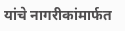यांचे नागरीकांमार्फत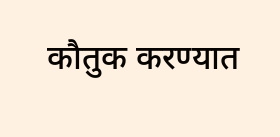कौतुक करण्यात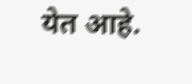येत आहे.